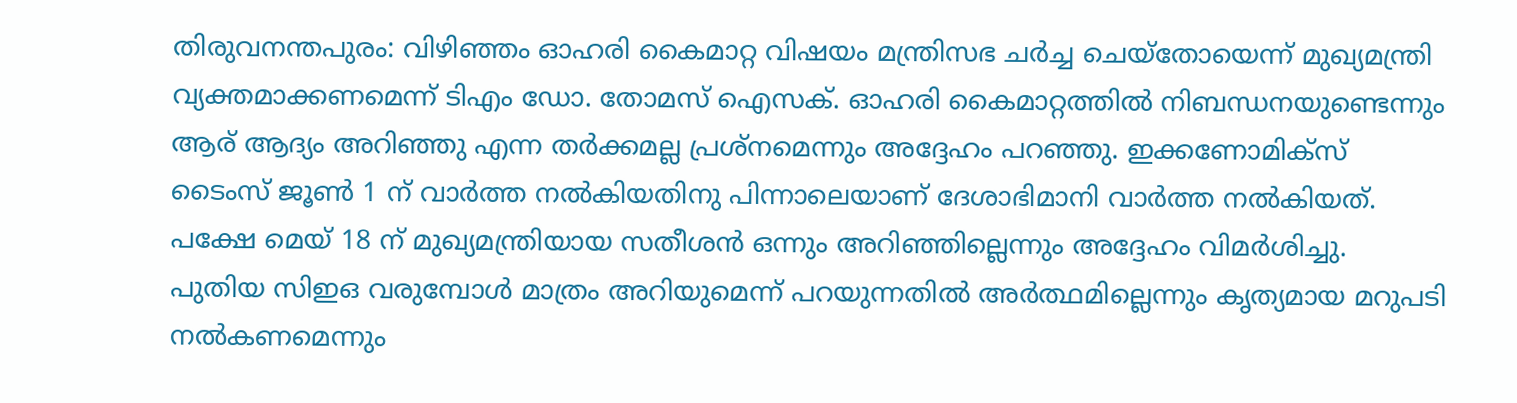തിരുവനന്തപുരം: വിഴിഞ്ഞം ഓഹരി കൈമാറ്റ വിഷയം മന്ത്രിസഭ ചർച്ച ചെയ്തോയെന്ന് മുഖ്യമന്ത്രി വ്യക്തമാക്കണമെന്ന് ടിഎം ഡോ. തോമസ് ഐസക്. ഓഹരി കൈമാറ്റത്തിൽ നിബന്ധനയുണ്ടെന്നും ആര് ആദ്യം അറിഞ്ഞു എന്ന തർക്കമല്ല പ്രശ്നമെന്നും അദ്ദേഹം പറഞ്ഞു. ഇക്കണോമിക്സ് ടൈംസ് ജൂൺ 1 ന് വാർത്ത നൽകിയതിനു പിന്നാലെയാണ് ദേശാഭിമാനി വാർത്ത നൽകിയത്. പക്ഷേ മെയ് 18 ന് മുഖ്യമന്ത്രിയായ സതീശൻ ഒന്നും അറിഞ്ഞില്ലെന്നും അദ്ദേഹം വിമർശിച്ചു. പുതിയ സിഇഒ വരുമ്പോൾ മാത്രം അറിയുമെന്ന് പറയുന്നതിൽ അർത്ഥമില്ലെന്നും കൃത്യമായ മറുപടി നൽകണമെന്നും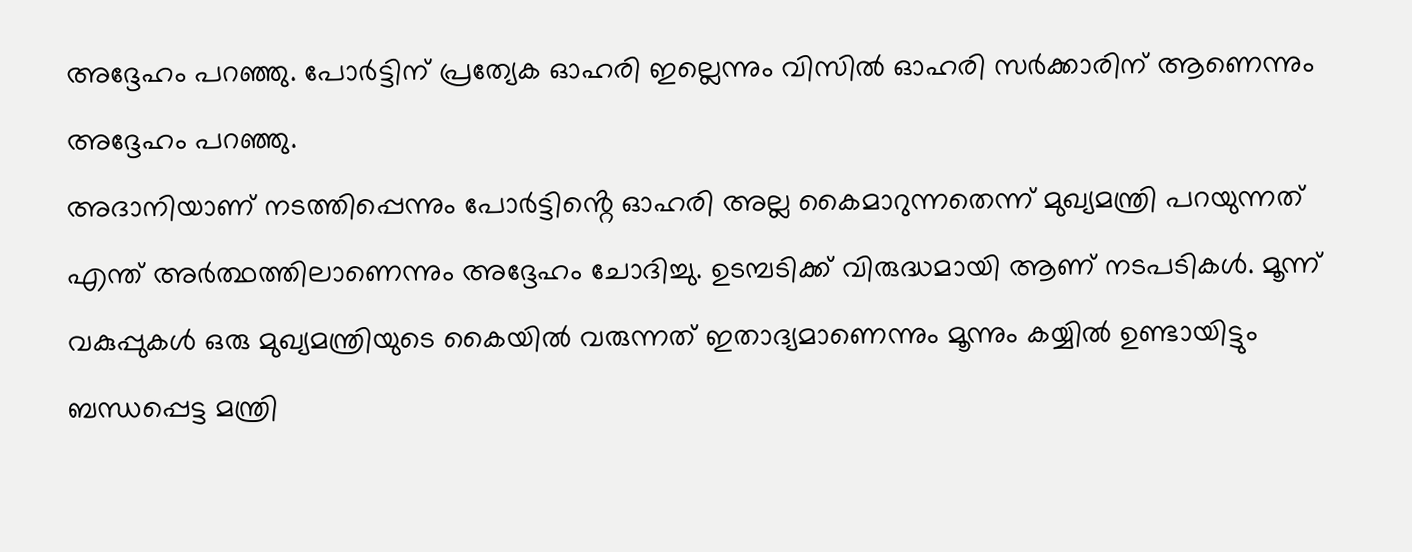അദ്ദേഹം പറഞ്ഞു. പോർട്ടിന് പ്രത്യേക ഓഹരി ഇല്ലെന്നും വിസിൽ ഓഹരി സർക്കാരിന് ആണെന്നും അദ്ദേഹം പറഞ്ഞു.
അദാനിയാണ് നടത്തിപ്പെന്നും പോർട്ടിൻ്റെ ഓഹരി അല്ല കൈമാറുന്നതെന്ന് മുഖ്യമന്ത്രി പറയുന്നത് എന്ത് അർത്ഥത്തിലാണെന്നും അദ്ദേഹം ചോദിച്ചു. ഉടമ്പടിക്ക് വിരുദ്ധമായി ആണ് നടപടികൾ. മൂന്ന് വകുപ്പുകൾ ഒരു മുഖ്യമന്ത്രിയുടെ കൈയിൽ വരുന്നത് ഇതാദ്യമാണെന്നും മൂന്നും കയ്യിൽ ഉണ്ടായിട്ടും ബന്ധപ്പെട്ട മന്ത്രി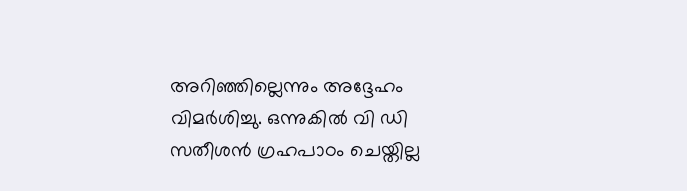അറിഞ്ഞില്ലെന്നും അദ്ദേഹം വിമർശിച്ചു. ഒന്നുകിൽ വി ഡി സതീശൻ ഗ്രഹപാഠം ചെയ്തില്ല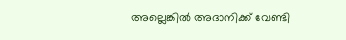അല്ലെങ്കിൽ അദാനിക്ക് വേണ്ടി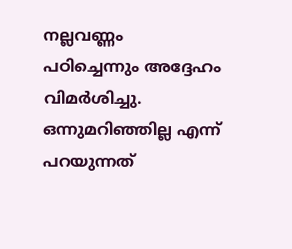നല്ലവണ്ണം പഠിച്ചെന്നും അദ്ദേഹം വിമർശിച്ചു. ഒന്നുമറിഞ്ഞില്ല എന്ന് പറയുന്നത്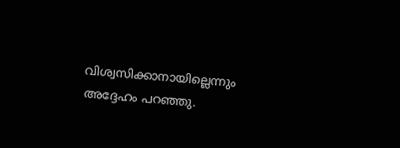വിശ്വസിക്കാനായില്ലെന്നും അദ്ദേഹം പറഞ്ഞു.